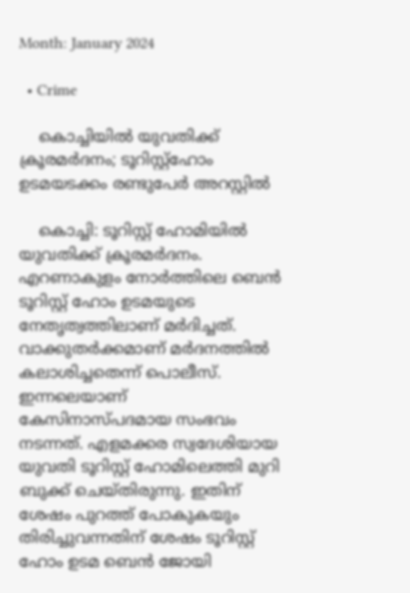Month: January 2024

  • Crime

    കൊച്ചിയില്‍ യുവതിക്ക് ക്രൂരമര്‍ദനം; ടൂറിസ്റ്റ്ഹോം ഉടമയടക്കം രണ്ടുപേര്‍ അറസ്റ്റില്‍

    കൊച്ചി: ടൂറിസ്റ്റ് ഹോമിയില്‍ യുവതിക്ക് ക്രൂരമര്‍ദനം. എറണാകുളം നോര്‍ത്തിലെ ബെന്‍ ടൂറിസ്റ്റ് ഹോം ഉടമയുടെ നേതൃത്വത്തിലാണ് മര്‍ദിച്ചത്. വാക്കുതര്‍ക്കമാണ് മര്‍ദനത്തില്‍ കലാശിച്ചതെന്ന് പൊലീസ്. ഇന്നലെയാണ് കേസിനാസ്പദമായ സംഭവം നടന്നത്. എളമക്കര സ്വദേശിയായ യുവതി ടൂറിസ്റ്റ് ഹോമിലെത്തി മുറി ബുക്ക് ചെയ്തിരുന്നു. ഇതിന് ശേഷം പുറത്ത് പോകുകയും തിരിച്ചുവന്നതിന് ശേഷം ടൂറിസ്റ്റ് ഹോം ഉടമ ബെന്‍ ജോയി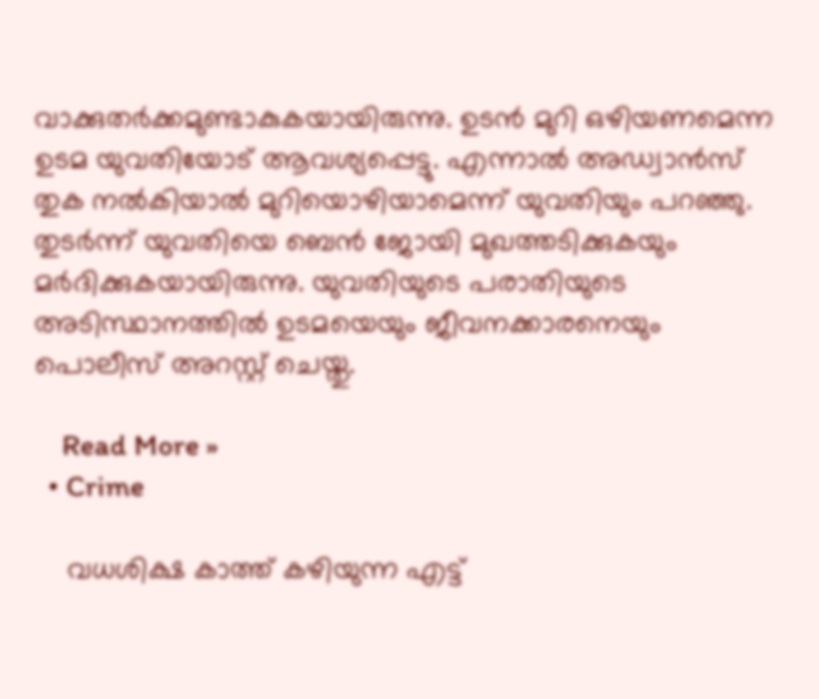വാക്കുതര്‍ക്കമുണ്ടാകുകയായിരുന്നു. ഉടന്‍ മുറി ഒഴിയണമെന്ന ഉടമ യുവതിയോട് ആവശ്യപ്പെട്ടു. എന്നാല്‍ അഡ്വാന്‍സ് തുക നല്‍കിയാല്‍ മുറിയൊഴിയാമെന്ന് യുവതിയും പറഞ്ഞു. തുടര്‍ന്ന് യുവതിയെ ബെന്‍ ജോയി മുഖത്തടിക്കുകയും മര്‍ദിക്കുകയായിരുന്നു. യുവതിയുടെ പരാതിയുടെ അടിസ്ഥാനത്തില്‍ ഉടമയെയും ജീവനക്കാരനെയും പൊലീസ് അറസ്റ്റ് ചെയ്തു.

    Read More »
  • Crime

    വധശിക്ഷ കാത്ത് കഴിയുന്ന എട്ട്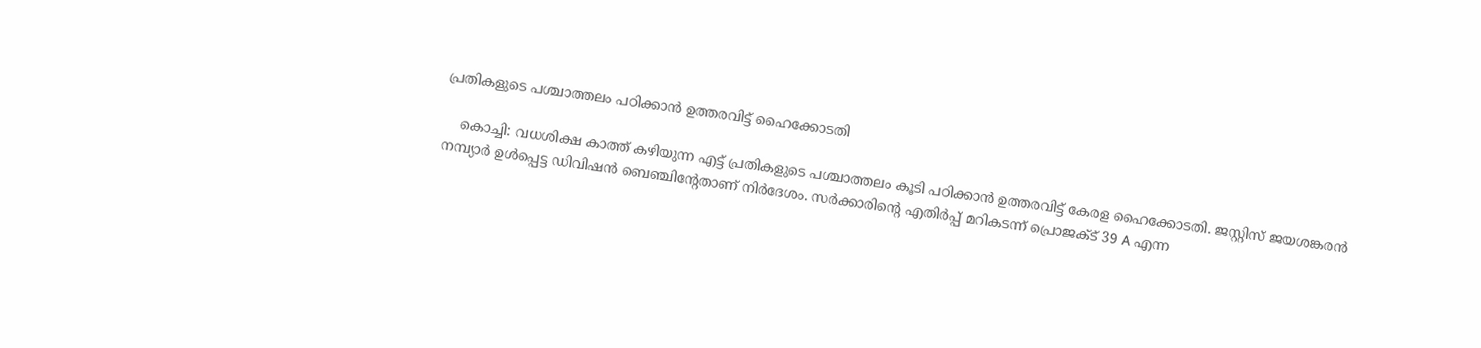പ്രതികളുടെ പശ്ചാത്തലം പഠിക്കാന്‍ ഉത്തരവിട്ട് ഹൈക്കോടതി

    കൊച്ചി: വധശിക്ഷ കാത്ത് കഴിയുന്ന എട്ട് പ്രതികളുടെ പശ്ചാത്തലം കൂടി പഠിക്കാന്‍ ഉത്തരവിട്ട് കേരള ഹൈക്കോടതി. ജസ്റ്റിസ് ജയശങ്കരന്‍ നമ്പ്യാര്‍ ഉള്‍പ്പെട്ട ഡിവിഷന്‍ ബെഞ്ചിന്റേതാണ് നിര്‍ദേശം. സര്‍ക്കാരിന്റെ എതിര്‍പ്പ് മറികടന്ന് പ്രൊജക്ട് 39 A എന്ന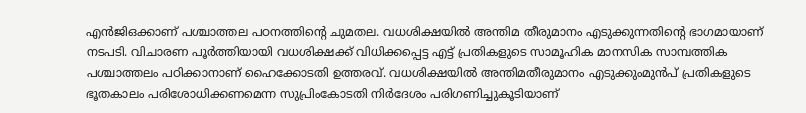എന്‍ജിഒക്കാണ് പശ്ചാത്തല പഠനത്തിന്റെ ചുമതല. വധശിക്ഷയില്‍ അന്തിമ തീരുമാനം എടുക്കുന്നതിന്റെ ഭാഗമായാണ് നടപടി. വിചാരണ പൂര്‍ത്തിയായി വധശിക്ഷക്ക് വിധിക്കപ്പെട്ട എട്ട് പ്രതികളുടെ സാമൂഹിക മാനസിക സാമ്പത്തിക പശ്ചാത്തലം പഠിക്കാനാണ് ഹൈക്കോടതി ഉത്തരവ്. വധശിക്ഷയില്‍ അന്തിമതീരുമാനം എടുക്കുംമുന്‍പ് പ്രതികളുടെ ഭൂതകാലം പരിശോധിക്കണമെന്ന സുപ്രിംകോടതി നിര്‍ദേശം പരിഗണിച്ചുകൂടിയാണ്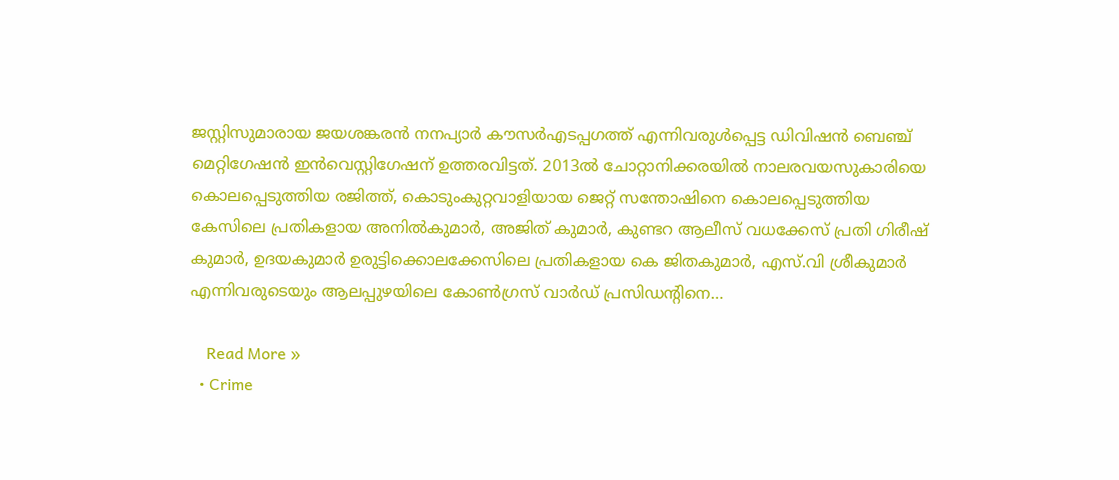ജസ്റ്റിസുമാരായ ജയശങ്കരന്‍ നനപ്യാര്‍ കൗസര്‍എടപ്പഗത്ത് എന്നിവരുള്‍പ്പെട്ട ഡിവിഷന്‍ ബെഞ്ച് മെറ്റിഗേഷന്‍ ഇന്‍വെസ്റ്റിഗേഷന് ഉത്തരവിട്ടത്. 2013ല്‍ ചോറ്റാനിക്കരയില്‍ നാലരവയസുകാരിയെ കൊലപ്പെടുത്തിയ രജിത്ത്, കൊടുംകുറ്റവാളിയായ ജെറ്റ് സന്തോഷിനെ കൊലപ്പെടുത്തിയ കേസിലെ പ്രതികളായ അനില്‍കുമാര്‍, അജിത് കുമാര്‍, കുണ്ടറ ആലീസ് വധക്കേസ് പ്രതി ഗിരീഷ് കുമാര്‍, ഉദയകുമാര്‍ ഉരുട്ടിക്കൊലക്കേസിലെ പ്രതികളായ കെ ജിതകുമാര്‍, എസ്.വി ശ്രീകുമാര്‍ എന്നിവരുടെയും ആലപ്പുഴയിലെ കോണ്‍ഗ്രസ് വാര്‍ഡ് പ്രസിഡന്റിനെ…

    Read More »
  • Crime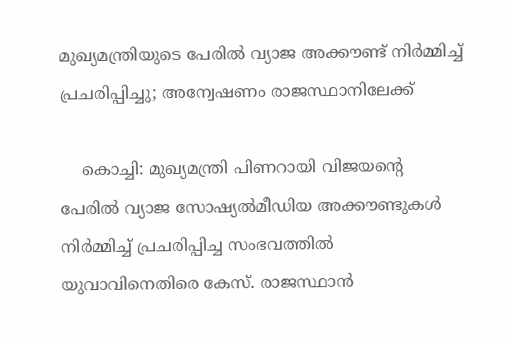മുഖ്യമന്ത്രിയുടെ പേരില്‍ വ്യാജ അക്കൗണ്ട് നിര്‍മ്മിച്ച് പ്രചരിപ്പിച്ചു; അന്വേഷണം രാജസ്ഥാനിലേക്ക്

    കൊച്ചി: മുഖ്യമന്ത്രി പിണറായി വിജയന്റെ പേരില്‍ വ്യാജ സോഷ്യല്‍മീഡിയ അക്കൗണ്ടുകള്‍ നിര്‍മ്മിച്ച് പ്രചരിപ്പിച്ച സംഭവത്തില്‍ യുവാവിനെതിരെ കേസ്. രാജസ്ഥാന്‍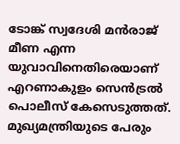ടോങ്ക് സ്വദേശി മന്‍രാജ് മീണ എന്ന യുവാവിനെതിരെയാണ് എറണാകുളം സെന്‍ട്രല്‍ പൊലീസ് കേസെടുത്തത്. മുഖ്യമന്ത്രിയുടെ പേരും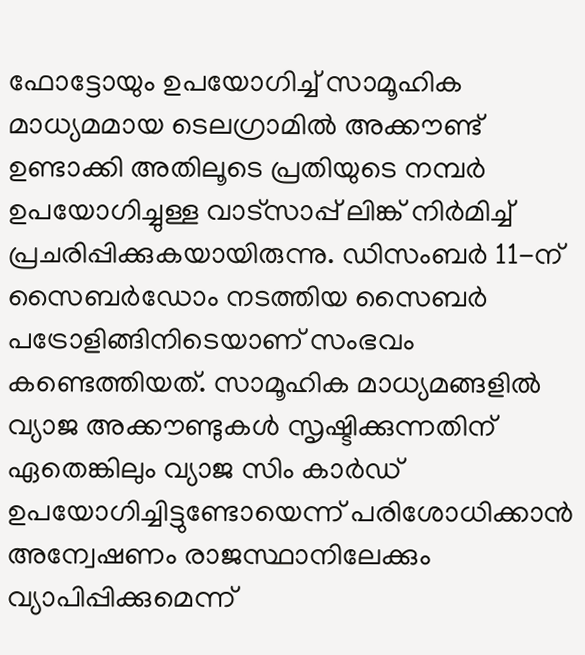ഫോട്ടോയും ഉപയോഗിച്ച് സാമൂഹിക മാധ്യമമായ ടെലഗ്രാമില്‍ അക്കൗണ്ട് ഉണ്ടാക്കി അതിലൂടെ പ്രതിയുടെ നമ്പര്‍ ഉപയോഗിച്ചുള്ള വാട്സാപ്പ് ലിങ്ക് നിര്‍മിച്ച് പ്രചരിപ്പിക്കുകയായിരുന്നു. ഡിസംബര്‍ 11-ന് സൈബര്‍ഡോം നടത്തിയ സൈബര്‍ പട്രോളിങ്ങിനിടെയാണ് സംഭവം കണ്ടെത്തിയത്. സാമൂഹിക മാധ്യമങ്ങളില്‍ വ്യാജ അക്കൗണ്ടുകള്‍ സൃഷ്ടിക്കുന്നതിന് ഏതെങ്കിലും വ്യാജ സിം കാര്‍ഡ് ഉപയോഗിച്ചിട്ടുണ്ടോയെന്ന് പരിശോധിക്കാന്‍ അന്വേഷണം രാജസ്ഥാനിലേക്കും വ്യാപിപ്പിക്കുമെന്ന്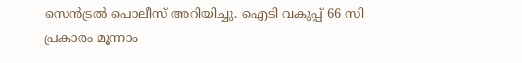സെന്‍ട്രല്‍ പൊലീസ് അറിയിച്ചു. ഐടി വകുപ്പ് 66 സി പ്രകാരം മൂന്നാം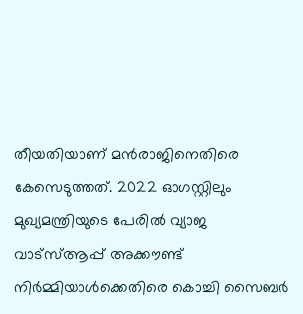തീയതിയാണ് മന്‍രാജിനെതിരെ കേസെടുത്തത്. 2022 ഓഗസ്റ്റിലും മുഖ്യമന്ത്രിയുടെ പേരില്‍ വ്യാജ വാട്‌സ്ആപ്പ് അക്കൗണ്ട് നിര്‍മ്മിയാള്‍ക്കെതിരെ കൊച്ചി സൈബര്‍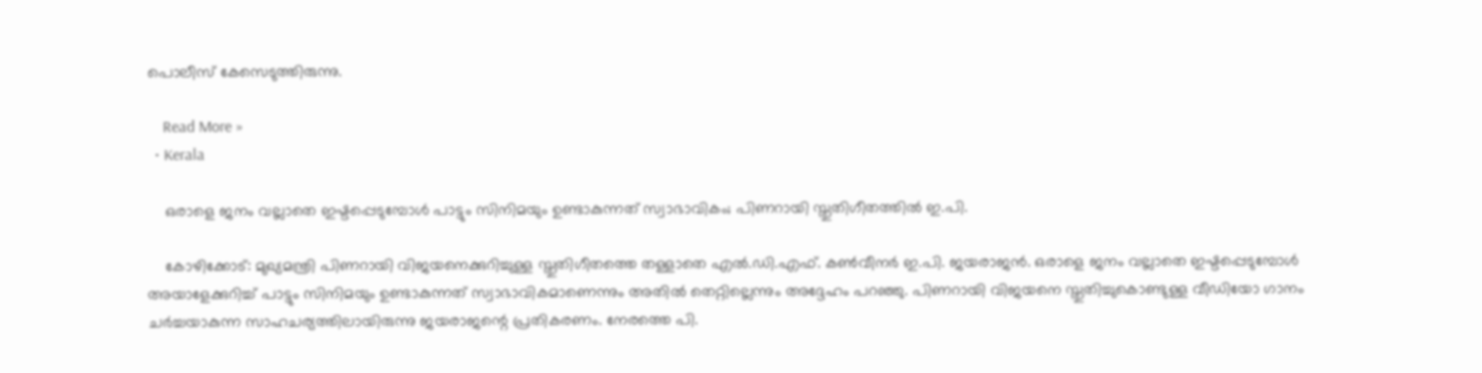പൊലീസ് കേസെടുത്തിരുന്നു.

    Read More »
  • Kerala

    ഒരാളെ ജനം വല്ലാതെ ഇഷ്ടപ്പെടുമ്പോള്‍ പാട്ടും സിനിമയും ഉണ്ടാകുന്നത് സ്വാഭാവികം; പിണറായി സ്തുതിഗീതത്തില്‍ ഇ.പി.

    കോഴിക്കോട്: മുഖ്യമന്ത്രി പിണറായി വിജയനെക്കുറിച്ചുള്ള സ്തുതിഗീതത്തെ തള്ളാതെ എല്‍.ഡി.എഫ്. കണ്‍വീനര്‍ ഇ.പി. ജയരാജന്‍. ഒരാളെ ജനം വല്ലാതെ ഇഷ്ടപ്പെടുമ്പോള്‍ അയാളേക്കുറിച്ച് പാട്ടും സിനിമയും ഉണ്ടാകുന്നത് സ്വാഭാവികമാണെന്നും അതില്‍ തെറ്റില്ലെന്നും അദ്ദേഹം പറഞ്ഞു. പിണറായി വിജയനെ സ്തുതിച്ചുകൊണ്ടുള്ള വീഡിയോ ഗാനം ചര്‍ച്ചയാകുന്ന സാഹചര്യത്തിലായിരുന്നു ജയരാജന്റെ പ്രതികരണം. നേരത്തെ പി.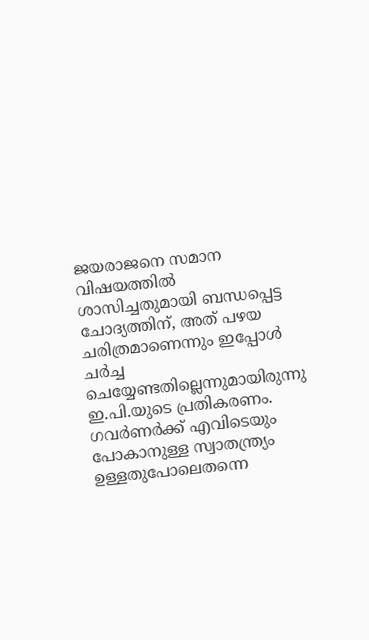ജയരാജനെ സമാന വിഷയത്തില്‍ ശാസിച്ചതുമായി ബന്ധപ്പെട്ട ചോദ്യത്തിന്, അത് പഴയ ചരിത്രമാണെന്നും ഇപ്പോള്‍ ചര്‍ച്ച ചെയ്യേണ്ടതില്ലെന്നുമായിരുന്നു ഇ.പി.യുടെ പ്രതികരണം. ഗവര്‍ണര്‍ക്ക് എവിടെയും പോകാനുള്ള സ്വാതന്ത്ര്യം ഉള്ളതുപോലെതന്നെ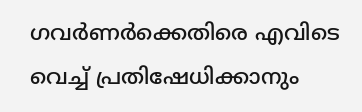ഗവര്‍ണര്‍ക്കെതിരെ എവിടെ വെച്ച് പ്രതിഷേധിക്കാനും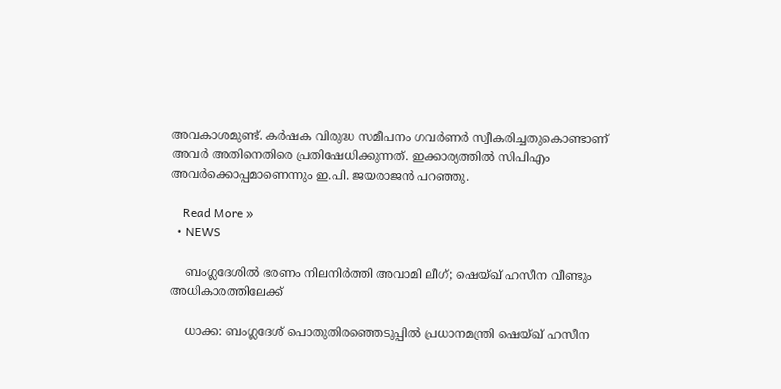അവകാശമുണ്ട്. കര്‍ഷക വിരുദ്ധ സമീപനം ഗവര്‍ണര്‍ സ്വീകരിച്ചതുകൊണ്ടാണ് അവര്‍ അതിനെതിരെ പ്രതിഷേധിക്കുന്നത്. ഇക്കാര്യത്തില്‍ സിപിഎം അവര്‍ക്കൊപ്പമാണെന്നും ഇ.പി. ജയരാജന്‍ പറഞ്ഞു.

    Read More »
  • NEWS

    ബംഗ്ലദേശില്‍ ഭരണം നിലനിര്‍ത്തി അവാമി ലീഗ്; ഷെയ്ഖ് ഹസീന വീണ്ടും അധികാരത്തിലേക്ക്

    ധാക്ക: ബംഗ്ലദേശ് പൊതുതിരഞ്ഞെടുപ്പില്‍ പ്രധാനമന്ത്രി ഷെയ്ഖ് ഹസീന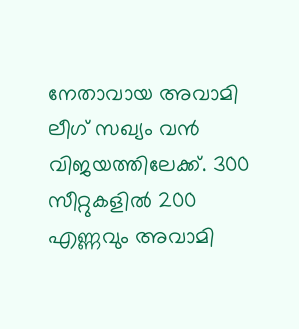നേതാവായ അവാമി ലീഗ് സഖ്യം വന്‍ വിജയത്തിലേക്ക്. 300 സീറ്റുകളില്‍ 200 എണ്ണവും അവാമി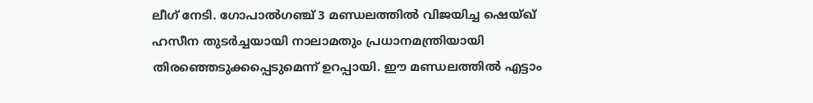ലീഗ് നേടി. ഗോപാല്‍ഗഞ്ച് 3 മണ്ഡലത്തില്‍ വിജയിച്ച ഷെയ്ഖ് ഹസീന തുടര്‍ച്ചയായി നാലാമതും പ്രധാനമന്ത്രിയായി തിരഞ്ഞെടുക്കപ്പെടുമെന്ന് ഉറപ്പായി. ഈ മണ്ഡലത്തില്‍ എട്ടാം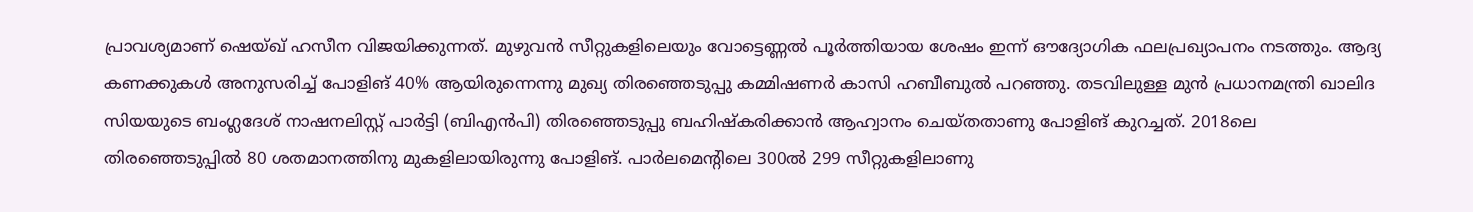പ്രാവശ്യമാണ് ഷെയ്ഖ് ഹസീന വിജയിക്കുന്നത്. മുഴുവന്‍ സീറ്റുകളിലെയും വോട്ടെണ്ണല്‍ പൂര്‍ത്തിയായ ശേഷം ഇന്ന് ഔദ്യോഗിക ഫലപ്രഖ്യാപനം നടത്തും. ആദ്യ കണക്കുകള്‍ അനുസരിച്ച് പോളിങ് 40% ആയിരുന്നെന്നു മുഖ്യ തിരഞ്ഞെടുപ്പു കമ്മിഷണര്‍ കാസി ഹബീബുല്‍ പറഞ്ഞു. തടവിലുള്ള മുന്‍ പ്രധാനമന്ത്രി ഖാലിദ സിയയുടെ ബംഗ്ലദേശ് നാഷനലിസ്റ്റ് പാര്‍ട്ടി (ബിഎന്‍പി) തിരഞ്ഞെടുപ്പു ബഹിഷ്‌കരിക്കാന്‍ ആഹ്വാനം ചെയ്തതാണു പോളിങ് കുറച്ചത്. 2018ലെ തിരഞ്ഞെടുപ്പില്‍ 80 ശതമാനത്തിനു മുകളിലായിരുന്നു പോളിങ്. പാര്‍ലമെന്റിലെ 300ല്‍ 299 സീറ്റുകളിലാണു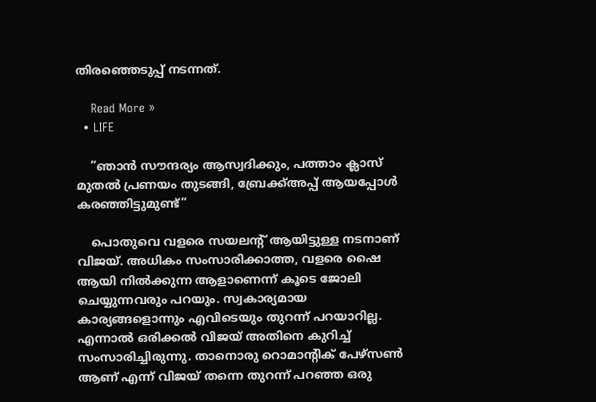തിരഞ്ഞെടുപ്പ് നടന്നത്.

    Read More »
  • LIFE

    ”ഞാന്‍ സൗന്ദര്യം ആസ്വദിക്കും, പത്താം ക്ലാസ് മുതല്‍ പ്രണയം തുടങ്ങി, ബ്രേക്ക്അപ്പ് ആയപ്പോള്‍ കരഞ്ഞിട്ടുമുണ്ട്”

    പൊതുവെ വളരെ സയലന്റ് ആയിട്ടുള്ള നടനാണ് വിജയ്. അധികം സംസാരിക്കാത്ത, വളരെ ഷൈ ആയി നില്‍ക്കുന്ന ആളാണെന്ന് കൂടെ ജോലി ചെയ്യുന്നവരും പറയും. സ്വകാര്യമായ കാര്യങ്ങളൊന്നും എവിടെയും തുറന്ന് പറയാറില്ല. എന്നാല്‍ ഒരിക്കല്‍ വിജയ് അതിനെ കുറിച്ച് സംസാരിച്ചിരുന്നു. താനൊരു റൊമാന്റിക് പേഴ്സണ്‍ ആണ് എന്ന് വിജയ് തന്നെ തുറന്ന് പറഞ്ഞ ഒരു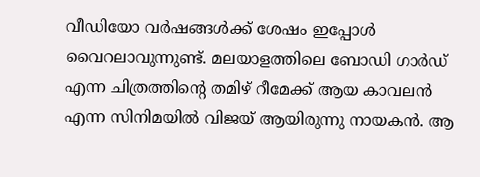വീഡിയോ വര്‍ഷങ്ങള്‍ക്ക് ശേഷം ഇപ്പോള്‍ വൈറലാവുന്നുണ്ട്. മലയാളത്തിലെ ബോഡി ഗാര്‍ഡ് എന്ന ചിത്രത്തിന്റെ തമിഴ് റീമേക്ക് ആയ കാവലന്‍ എന്ന സിനിമയില്‍ വിജയ് ആയിരുന്നു നായകന്‍. ആ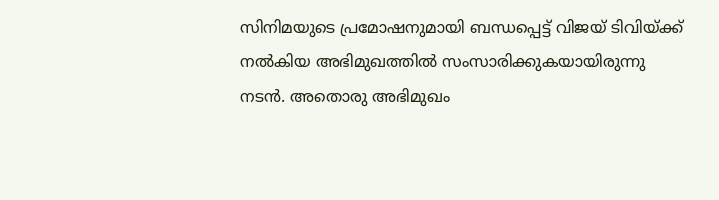സിനിമയുടെ പ്രമോഷനുമായി ബന്ധപ്പെട്ട് വിജയ് ടിവിയ്ക്ക് നല്‍കിയ അഭിമുഖത്തില്‍ സംസാരിക്കുകയായിരുന്നു നടന്‍. അതൊരു അഭിമുഖം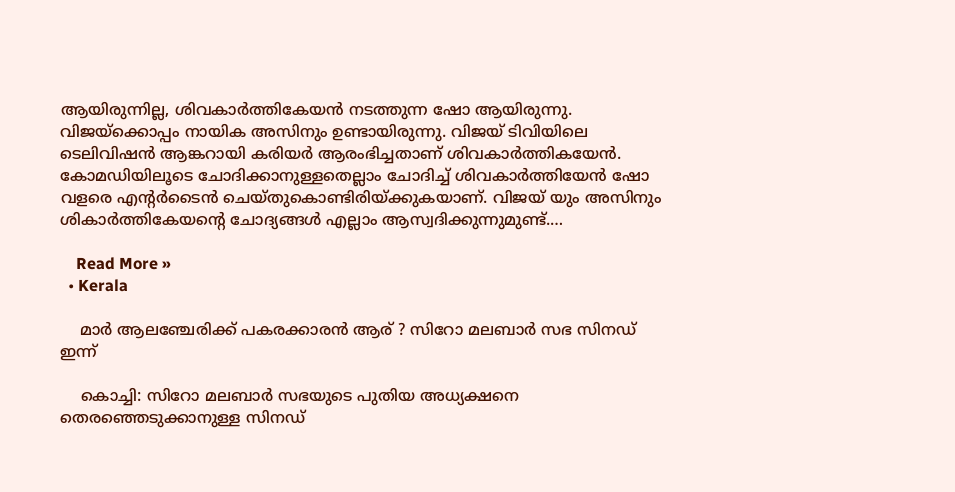ആയിരുന്നില്ല, ശിവകാര്‍ത്തികേയന്‍ നടത്തുന്ന ഷോ ആയിരുന്നു. വിജയ്ക്കൊപ്പം നായിക അസിനും ഉണ്ടായിരുന്നു. വിജയ് ടിവിയിലെ ടെലിവിഷന്‍ ആങ്കറായി കരിയര്‍ ആരംഭിച്ചതാണ് ശിവകാര്‍ത്തികയേന്‍. കോമഡിയിലൂടെ ചോദിക്കാനുള്ളതെല്ലാം ചോദിച്ച് ശിവകാര്‍ത്തിയേന്‍ ഷോ വളരെ എന്റര്‍ടൈന്‍ ചെയ്തുകൊണ്ടിരിയ്ക്കുകയാണ്. വിജയ് യും അസിനും ശികാര്‍ത്തികേയന്റെ ചോദ്യങ്ങള്‍ എല്ലാം ആസ്വദിക്കുന്നുമുണ്ട്.…

    Read More »
  • Kerala

    മാര്‍ ആലഞ്ചേരിക്ക് പകരക്കാരന്‍ ആര് ? സിറോ മലബാര്‍ സഭ സിനഡ് ഇന്ന്

    കൊച്ചി: സിറോ മലബാര്‍ സഭയുടെ പുതിയ അധ്യക്ഷനെ തെരഞ്ഞെടുക്കാനുള്ള സിനഡ്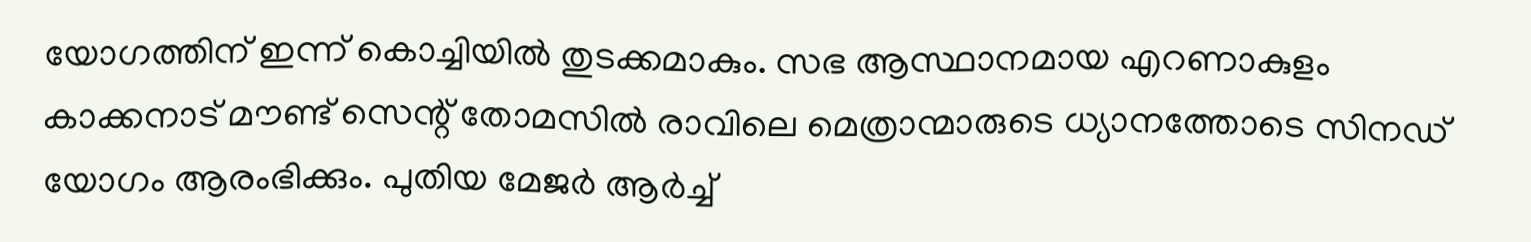യോഗത്തിന് ഇന്ന് കൊച്ചിയില്‍ തുടക്കമാകും. സഭ ആസ്ഥാനമായ എറണാകുളം കാക്കനാട് മൗണ്ട് സെന്റ് തോമസില്‍ രാവിലെ മെത്രാന്മാരുടെ ധ്യാനത്തോടെ സിനഡ് യോഗം ആരംഭിക്കും. പുതിയ മേജര്‍ ആര്‍ച്ച്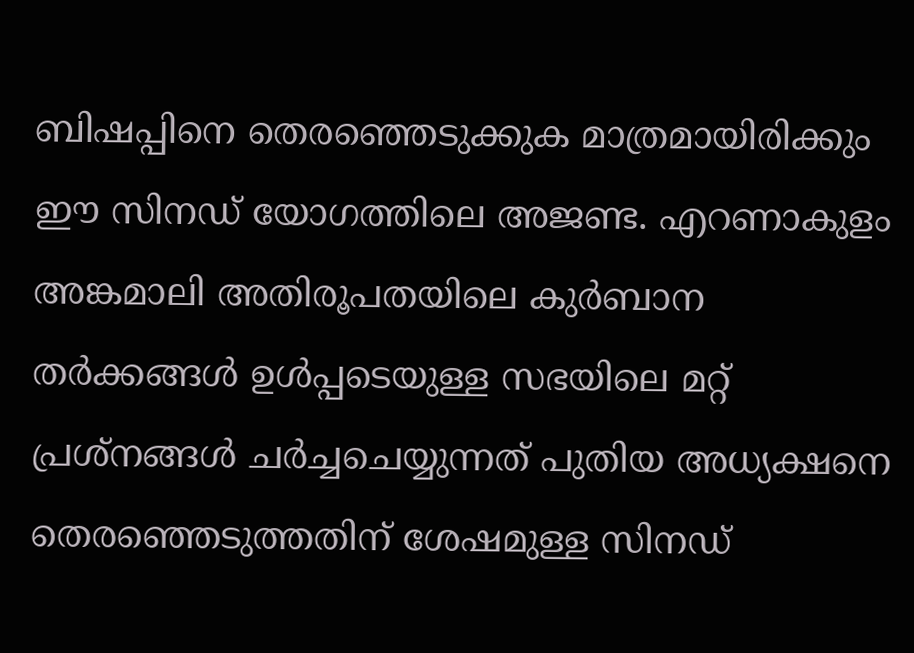ബിഷപ്പിനെ തെരഞ്ഞെടുക്കുക മാത്രമായിരിക്കും ഈ സിനഡ് യോഗത്തിലെ അജണ്ട. എറണാകുളം അങ്കമാലി അതിരൂപതയിലെ കുര്‍ബാന തര്‍ക്കങ്ങള്‍ ഉള്‍പ്പടെയുള്ള സഭയിലെ മറ്റ് പ്രശ്‌നങ്ങള്‍ ചര്‍ച്ചചെയ്യുന്നത് പുതിയ അധ്യക്ഷനെ തെരഞ്ഞെടുത്തതിന് ശേഷമുള്ള സിനഡ്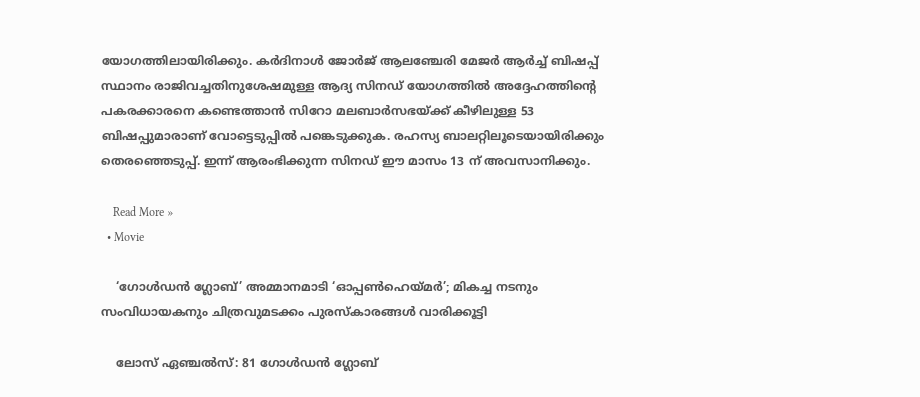യോഗത്തിലായിരിക്കും. കര്‍ദിനാള്‍ ജോര്‍ജ് ആലഞ്ചേരി മേജര്‍ ആര്‍ച്ച് ബിഷപ്പ് സ്ഥാനം രാജിവച്ചതിനുശേഷമുള്ള ആദ്യ സിനഡ് യോഗത്തില്‍ അദ്ദേഹത്തിന്റെ പകരക്കാരനെ കണ്ടെത്താന്‍ സിറോ മലബാര്‍സഭയ്ക്ക് കീഴിലുള്ള 53 ബിഷപ്പുമാരാണ് വോട്ടെടുപ്പില്‍ പങ്കെടുക്കുക. രഹസ്യ ബാലറ്റിലൂടെയായിരിക്കും തെരഞ്ഞെടുപ്പ്. ഇന്ന് ആരംഭിക്കുന്ന സിനഡ് ഈ മാസം 13 ന് അവസാനിക്കും.

    Read More »
  • Movie

    ‘ഗോള്‍ഡന്‍ ഗ്ലോബ്’ അമ്മാനമാടി ‘ഓപ്പണ്‍ഹെയ്മര്‍’; മികച്ച നടനും സംവിധായകനും ചിത്രവുമടക്കം പുരസ്‌കാരങ്ങള്‍ വാരിക്കൂട്ടി

    ലോസ് ഏഞ്ചല്‍സ്: 81 ഗോള്‍ഡന്‍ ഗ്ലോബ്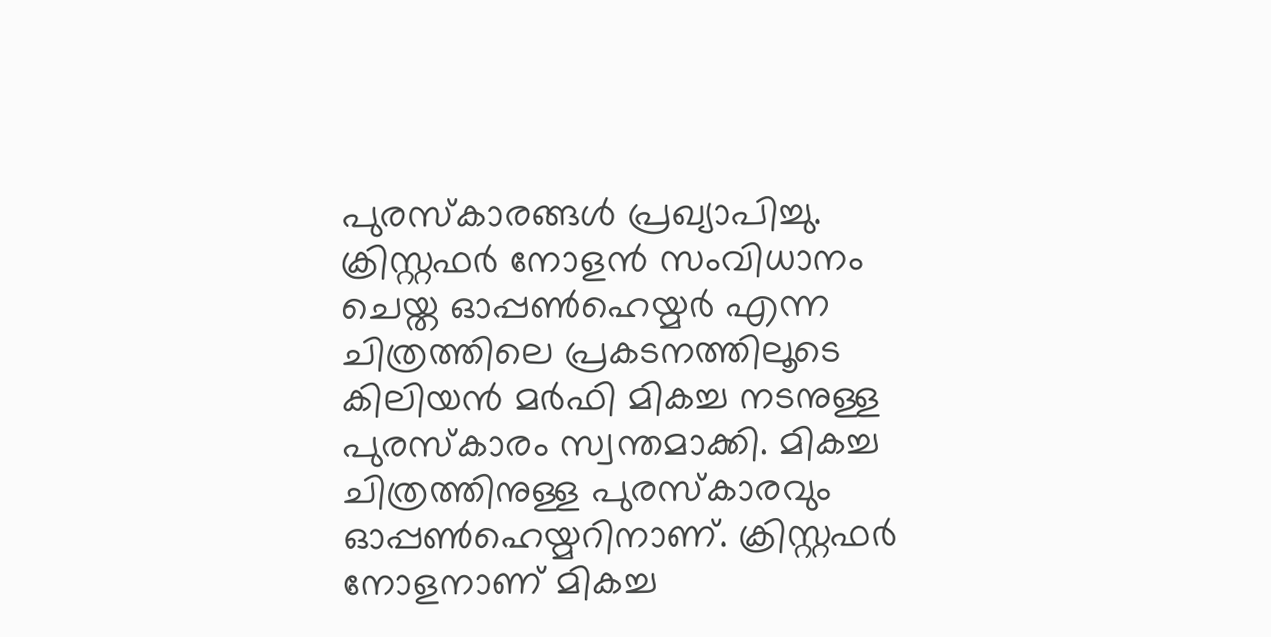പുരസ്‌കാരങ്ങള്‍ പ്രഖ്യാപിച്ചു. ക്രിസ്റ്റഫര്‍ നോളന്‍ സംവിധാനം ചെയ്ത ഓപ്പണ്‍ഹെയ്മര്‍ എന്ന ചിത്രത്തിലെ പ്രകടനത്തിലൂടെ കിലിയന്‍ മര്‍ഫി മികച്ച നടനുള്ള പുരസ്‌കാരം സ്വന്തമാക്കി. മികച്ച ചിത്രത്തിനുള്ള പുരസ്‌കാരവും ഓപ്പണ്‍ഹെയ്മറിനാണ്. ക്രിസ്റ്റഫര്‍ നോളനാണ് മികച്ച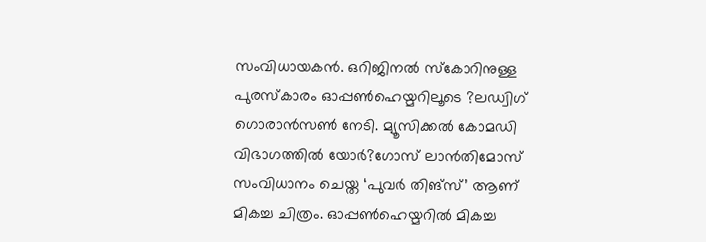സംവിധായകന്‍. ഒറിജിനല്‍ സ്‌കോറിനുള്ള പുരസ്‌കാരം ഓപ്പണ്‍ഹെയ്മറിലൂടെ ?ലഡ്വിഗ് ഗൊരാന്‍സണ്‍ നേടി. മ്യൂസിക്കല്‍ കോമഡി വിഭാഗത്തില്‍ യോര്‍?ഗോസ് ലാന്‍തിമോസ് സംവിധാനം ചെയ്ത ‘പുവര്‍ തിങ്‌സ്’ ആണ് മികച്ച ചിത്രം. ഓപ്പണ്‍ഹെയ്മറില്‍ മികച്ച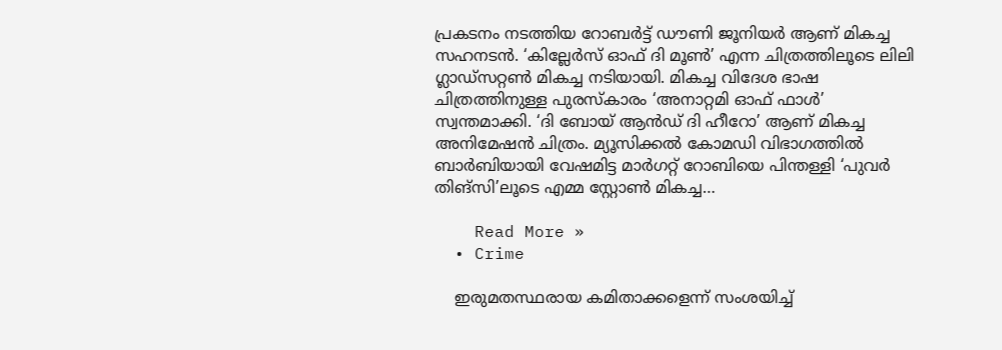പ്രകടനം നടത്തിയ റോബര്‍ട്ട് ഡൗണി ജൂനിയര്‍ ആണ് മികച്ച സഹനടന്‍. ‘കില്ലേര്‍സ് ഓഫ് ദി മൂണ്‍’ എന്ന ചിത്രത്തിലൂടെ ലിലി ഗ്ലാഡ്‌സറ്റണ്‍ മികച്ച നടിയായി. മികച്ച വിദേശ ഭാഷ ചിത്രത്തിനുള്ള പുരസ്‌കാരം ‘അനാറ്റമി ഓഫ് ഫാള്‍’ സ്വന്തമാക്കി. ‘ദി ബോയ് ആന്‍ഡ് ദി ഹീറോ’ ആണ് മികച്ച അനിമേഷന്‍ ചിത്രം. മ്യൂസിക്കല്‍ കോമഡി വിഭാഗത്തില്‍ ബാര്‍ബിയായി വേഷമിട്ട മാര്‍ഗറ്റ് റോബിയെ പിന്തള്ളി ‘പുവര്‍ തിങ്‌സി’ലൂടെ എമ്മ സ്റ്റോണ്‍ മികച്ച…

    Read More »
  • Crime

    ഇരുമതസ്ഥരായ കമിതാക്കളെന്ന് സംശയിച്ച്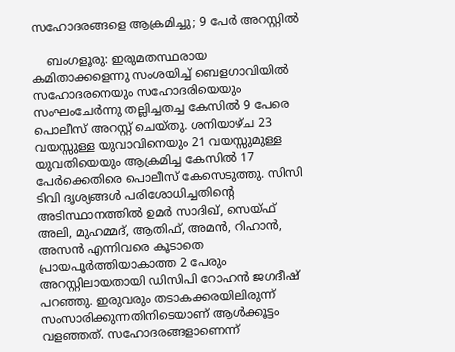സഹോദരങ്ങളെ ആക്രമിച്ചു; 9 പേര്‍ അറസ്റ്റില്‍

    ബംഗളൂരു: ഇരുമതസ്ഥരായ കമിതാക്കളെന്നു സംശയിച്ച് ബെളഗാവിയില്‍ സഹോദരനെയും സഹോദരിയെയും സംഘംചേര്‍ന്നു തല്ലിച്ചതച്ച കേസില്‍ 9 പേരെ പൊലീസ് അറസ്റ്റ് ചെയ്തു. ശനിയാഴ്ച 23 വയസ്സുള്ള യുവാവിനെയും 21 വയസ്സുമുള്ള യുവതിയെയും ആക്രമിച്ച കേസില്‍ 17 പേര്‍ക്കെതിരെ പൊലീസ് കേസെടുത്തു. സിസി ടിവി ദൃശ്യങ്ങള്‍ പരിശോധിച്ചതിന്റെ അടിസ്ഥാനത്തില്‍ ഉമര്‍ സാദിഖ്, സെയ്ഫ് അലി, മുഹമ്മദ്, ആതിഫ്, അമന്‍, റിഹാന്‍, അസന്‍ എന്നിവരെ കൂടാതെ പ്രായപൂര്‍ത്തിയാകാത്ത 2 പേരും അറസ്റ്റിലായതായി ഡിസിപി റോഹന്‍ ജഗദീഷ് പറഞ്ഞു. ഇരുവരും തടാകക്കരയിലിരുന്ന് സംസാരിക്കുന്നതിനിടെയാണ് ആള്‍ക്കൂട്ടം വളഞ്ഞത്. സഹോദരങ്ങളാണെന്ന്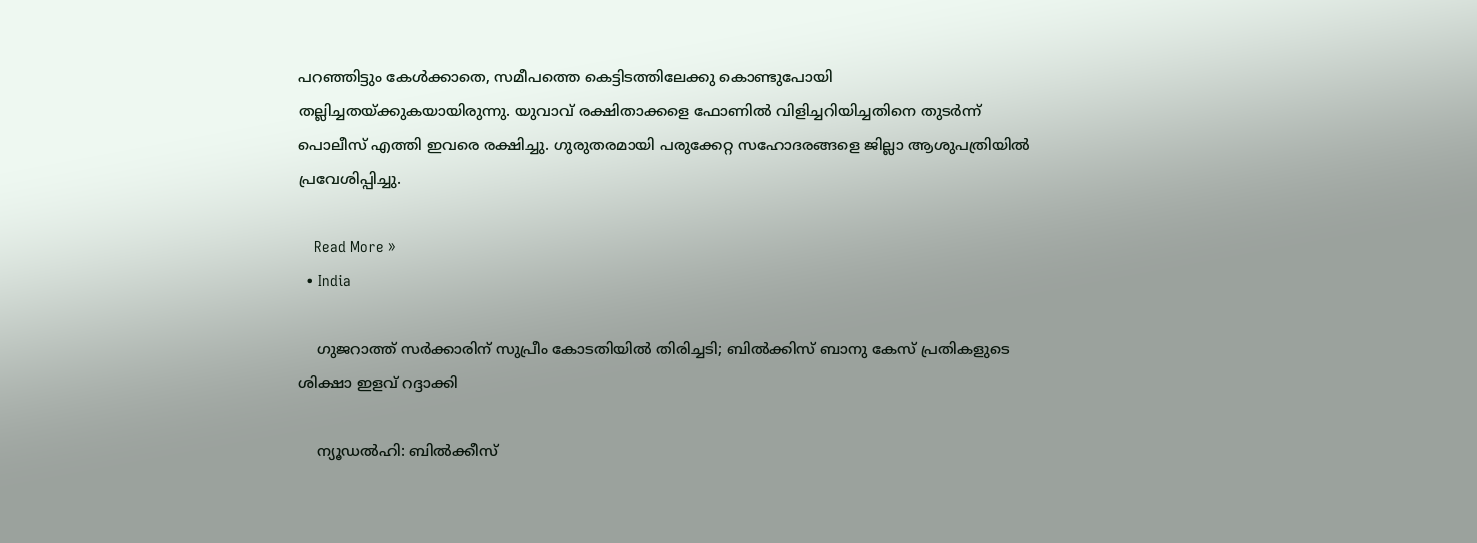പറഞ്ഞിട്ടും കേള്‍ക്കാതെ, സമീപത്തെ കെട്ടിടത്തിലേക്കു കൊണ്ടുപോയി തല്ലിച്ചതയ്ക്കുകയായിരുന്നു. യുവാവ് രക്ഷിതാക്കളെ ഫോണില്‍ വിളിച്ചറിയിച്ചതിനെ തുടര്‍ന്ന് പൊലീസ് എത്തി ഇവരെ രക്ഷിച്ചു. ഗുരുതരമായി പരുക്കേറ്റ സഹോദരങ്ങളെ ജില്ലാ ആശുപത്രിയില്‍ പ്രവേശിപ്പിച്ചു.

    Read More »
  • India

    ഗുജറാത്ത് സര്‍ക്കാരിന് സുപ്രീം കോടതിയില്‍ തിരിച്ചടി; ബില്‍ക്കിസ് ബാനു കേസ് പ്രതികളുടെ ശിക്ഷാ ഇളവ് റദ്ദാക്കി

    ന്യൂഡല്‍ഹി: ബില്‍ക്കീസ്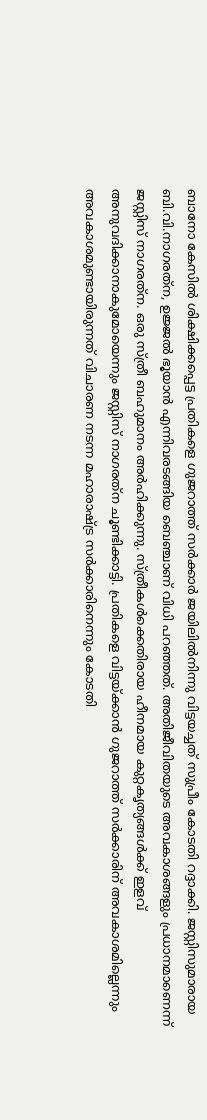ബാനോ കേസില്‍ ശിക്ഷിക്കപ്പെട്ട പ്രതികളെ ഗുജറാത്ത് സര്‍ക്കാര്‍ ജയിലില്‍നിന്നു വിട്ടയച്ചത് സുപ്രീം കോടതി റദ്ദാക്കി. ജസ്റ്റിസുമാരായ ബി.വി.നാഗരത്‌ന, ഉജ്ജല്‍ ഭൂയാന്‍ എന്നിവരടങ്ങിയ ബെഞ്ചാണ് വിധി പറഞ്ഞത്. അതിജീവിതയുടെ അവകാശങ്ങളും പ്രധാനമാണെന്ന് ജസ്റ്റിസ് നാഗരത്‌ന. ഒരു സ്ത്രീ ബഹുമാനം അര്‍ഹിക്കുന്നു. സ്ത്രീകള്‍ക്കെതിരായ ഹീനമായ കുറ്റകൃത്യങ്ങള്‍ക്ക് ഇളവ് അനുവദിക്കാനാകുമോയെന്നും ജസ്റ്റിസ് നാഗരത്‌ന ചൂണ്ടിക്കാട്ടി. പ്രതികളെ വിട്ടയ്ക്കാന്‍ ഗുജറാത്ത് സര്‍ക്കാരിന് അവകാശമില്ലെന്നും അവകാശമുണ്ടായിരുന്നത് വിചാരണ നടന്ന മഹാരാഷ്ട്ര സര്‍ക്കാരിനെന്നും കോടതി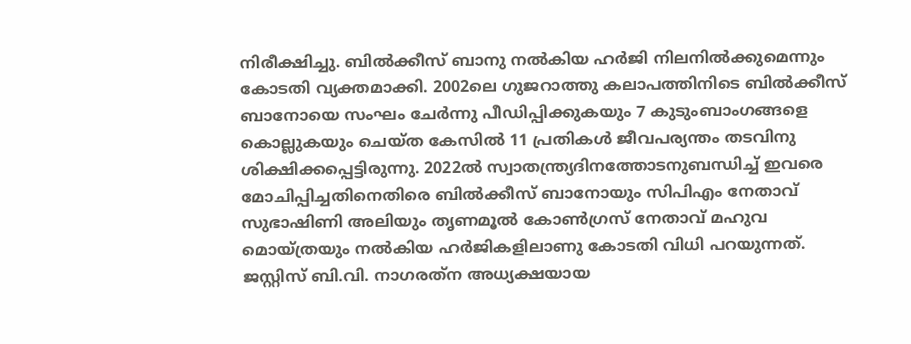നിരീക്ഷിച്ചു. ബില്‍ക്കീസ് ബാനു നല്‍കിയ ഹര്‍ജി നിലനില്‍ക്കുമെന്നും കോടതി വ്യക്തമാക്കി. 2002ലെ ഗുജറാത്തു കലാപത്തിനിടെ ബില്‍ക്കീസ് ബാനോയെ സംഘം ചേര്‍ന്നു പീഡിപ്പിക്കുകയും 7 കുടുംബാംഗങ്ങളെ കൊല്ലുകയും ചെയ്ത കേസില്‍ 11 പ്രതികള്‍ ജീവപര്യന്തം തടവിനു ശിക്ഷിക്കപ്പെട്ടിരുന്നു. 2022ല്‍ സ്വാതന്ത്ര്യദിനത്തോടനുബന്ധിച്ച് ഇവരെ മോചിപ്പിച്ചതിനെതിരെ ബില്‍ക്കീസ് ബാനോയും സിപിഎം നേതാവ് സുഭാഷിണി അലിയും തൃണമൂല്‍ കോണ്‍ഗ്രസ് നേതാവ് മഹുവ മൊയ്ത്രയും നല്‍കിയ ഹര്‍ജികളിലാണു കോടതി വിധി പറയുന്നത്. ജസ്റ്റിസ് ബി.വി. നാഗരത്‌ന അധ്യക്ഷയായ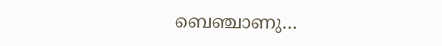ബെഞ്ചാണു…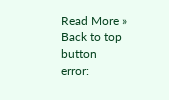Read More »
Back to top button
error: